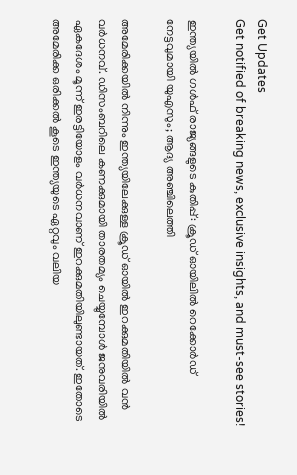Get Updates
Get notified of breaking news, exclusive insights, and must-see stories!

ഇന്ത്യയില്‍ ഗള്‍ഫ് രാജ്യങ്ങളുടെ കുതിപ്പ്: ക്രൂഡ് ഓയിലില്‍ റെക്കോർഡ് നേട്ടവുമായി യുഎസും; ആദ്യ അഞ്ചിലെത്തി

അമേരിക്കയില്‍ നിന്നും ഇന്ത്യയിലേക്കുള്ള ക്രൂഡ് ഓയില്‍ ഇറക്കുമതിയില്‍ വന്‍ വർധനവ്. ഡിസംബറിലെ കണക്കുമായി താരതമ്യം ചെയ്യുമ്പോള്‍ ജനുവരിയില്‍ ഏകദേശം മൂന്ന് ഇരട്ടിയോളം വർധനവാണ് ഇറക്കുമതിയിലുണ്ടായത്. ഇതോടെ അമേരിക്ക ഒരിക്കല്‍ കൂടെ ഇന്ത്യയുടെ ഏറ്റവും വലിയ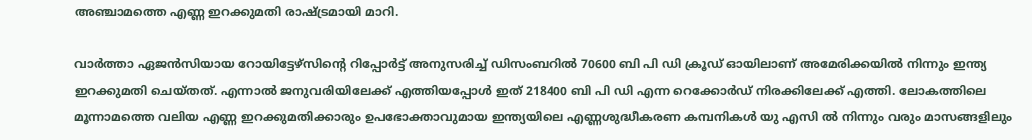അഞ്ചാമത്തെ എണ്ണ ഇറക്കുമതി രാഷ്ട്രമായി മാറി.

വാർത്താ ഏജൻസിയായ റോയിട്ടേഴ്‌സിന്റെ റിപ്പോർട്ട് അനുസരിച്ച് ഡിസംബറില്‍ 70600 ബി പി ഡി ക്രൂഡ് ഓയിലാണ് അമേരിക്കയില്‍ നിന്നും ഇന്ത്യ ഇറക്കുമതി ചെയ്തത്. എന്നാല്‍ ജനുവരിയിലേക്ക് എത്തിയപ്പോള്‍ ഇത് 218400 ബി പി ഡി എന്ന റെക്കോർഡ് നിരക്കിലേക്ക് എത്തി. ലോകത്തിലെ മൂന്നാമത്തെ വലിയ എണ്ണ ഇറക്കുമതിക്കാരും ഉപഭോക്താവുമായ ഇന്ത്യയിലെ എണ്ണശുദ്ധീകരണ കമ്പനികൾ യു എസി ൽ നിന്നും വരും മാസങ്ങളിലും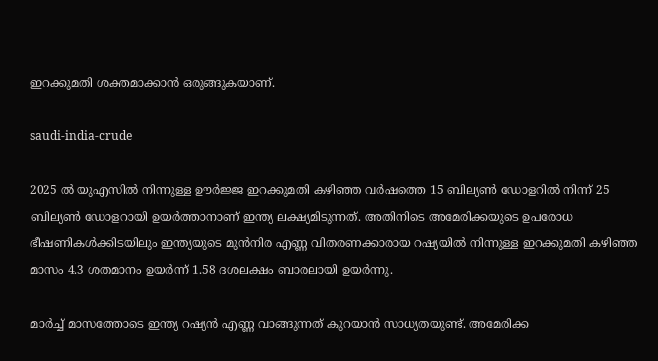ഇറക്കുമതി ശക്തമാക്കാന്‍ ഒരുങ്ങുകയാണ്.

saudi-india-crude

2025 ല്‍ യുഎസിൽ നിന്നുള്ള ഊർജ്ജ ഇറക്കുമതി കഴിഞ്ഞ വർഷത്തെ 15 ബില്യൺ ഡോളറിൽ നിന്ന് 25 ബില്യൺ ഡോളറായി ഉയർത്താനാണ് ഇന്ത്യ ലക്ഷ്യമിടുന്നത്. അതിനിടെ അമേരിക്കയുടെ ഉപരോധ ഭീഷണികള്‍ക്കിടയിലും ഇന്ത്യയുടെ മുൻനിര എണ്ണ വിതരണക്കാരായ റഷ്യയിൽ നിന്നുള്ള ഇറക്കുമതി കഴിഞ്ഞ മാസം 4.3 ശതമാനം ഉയർന്ന് 1.58 ദശലക്ഷം ബാരലായി ഉയർന്നു.

മാർച്ച് മാസത്തോടെ ഇന്ത്യ റഷ്യൻ എണ്ണ വാങ്ങുന്നത് കുറയാൻ സാധ്യതയുണ്ട്. അമേരിക്ക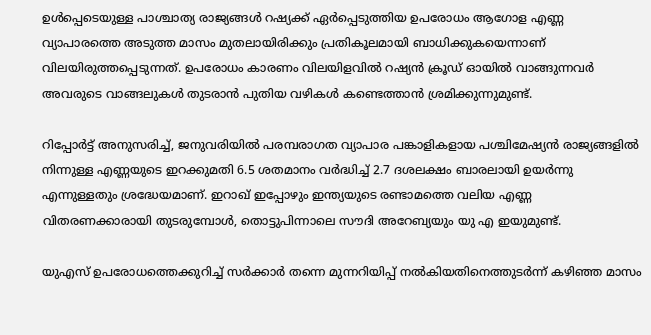ഉൾപ്പെടെയുള്ള പാശ്ചാത്യ രാജ്യങ്ങൾ റഷ്യക്ക് ഏർപ്പെടുത്തിയ ഉപരോധം ആഗോള എണ്ണ വ്യാപാരത്തെ അടുത്ത മാസം മുതലായിരിക്കും പ്രതികൂലമായി ബാധിക്കുകയെന്നാണ് വിലയിരുത്തപ്പെടുന്നത്. ഉപരോധം കാരണം വിലയിളവില്‍ റഷ്യൻ ക്രൂഡ് ഓയിൽ വാങ്ങുന്നവർ അവരുടെ വാങ്ങലുകൾ തുടരാന്‍ പുതിയ വഴികൾ കണ്ടെത്താൻ ശ്രമിക്കുന്നുമുണ്ട്.

റിപ്പോർട്ട് അനുസരിച്ച്, ജനുവരിയിൽ പരമ്പരാഗത വ്യാപാര പങ്കാളികളായ പശ്ചിമേഷ്യന്‍ രാജ്യങ്ങളില്‍ നിന്നുള്ള എണ്ണയുടെ ഇറക്കുമതി 6.5 ശതമാനം വർദ്ധിച്ച് 2.7 ദശലക്ഷം ബാരലായി ഉയർന്നു എന്നുള്ളതും ശ്രദ്ധേയമാണ്. ഇറാഖ് ഇപ്പോഴും ഇന്ത്യയുടെ രണ്ടാമത്തെ വലിയ എണ്ണ വിതരണക്കാരായി തുടരുമ്പോള്‍, തൊട്ടുപിന്നാലെ സൗദി അറേബ്യയും യു എ ഇയുമുണ്ട്.

യുഎസ് ഉപരോധത്തെക്കുറിച്ച് സർക്കാർ തന്നെ മുന്നറിയിപ്പ് നൽകിയതിനെത്തുടർന്ന് കഴിഞ്ഞ മാസം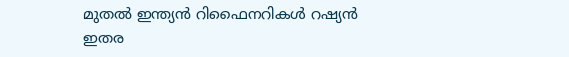മുതല്‍ ഇന്ത്യൻ റിഫൈനറികൾ റഷ്യന്‍ ഇതര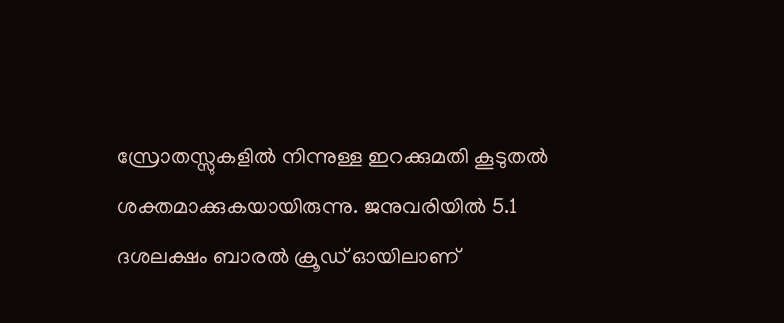സ്രോതസ്സുകളില്‍ നിന്നുള്ള ഇറക്കുമതി കൂടുതല്‍ ശക്തമാക്കുകയായിരുന്നു. ജനുവരിയിൽ 5.1 ദശലക്ഷം ബാരൽ ക്രൂഡ് ഓയിലാണ്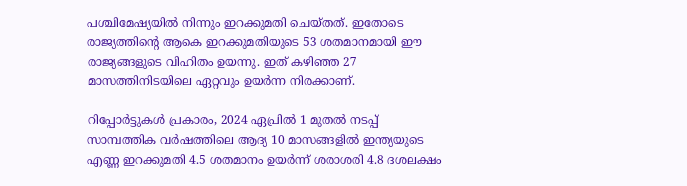പശ്ചിമേഷ്യയില്‍ നിന്നും ഇറക്കുമതി ചെയ്തത്. ഇതോടെ രാജ്യത്തിന്റെ ആകെ ഇറക്കുമതിയുടെ 53 ശതമാനമായി ഈ രാജ്യങ്ങളുടെ വിഹിതം ഉയന്നു. ഇത് കഴിഞ്ഞ 27 മാസത്തിനിടയിലെ ഏറ്റവും ഉയർന്ന നിരക്കാണ്.

റിപ്പോർട്ടുകൾ പ്രകാരം, 2024 ഏപ്രിൽ 1 മുതൽ നടപ്പ് സാമ്പത്തിക വർഷത്തിലെ ആദ്യ 10 മാസങ്ങളിൽ ഇന്ത്യയുടെ എണ്ണ ഇറക്കുമതി 4.5 ശതമാനം ഉയർന്ന് ശരാശരി 4.8 ദശലക്ഷം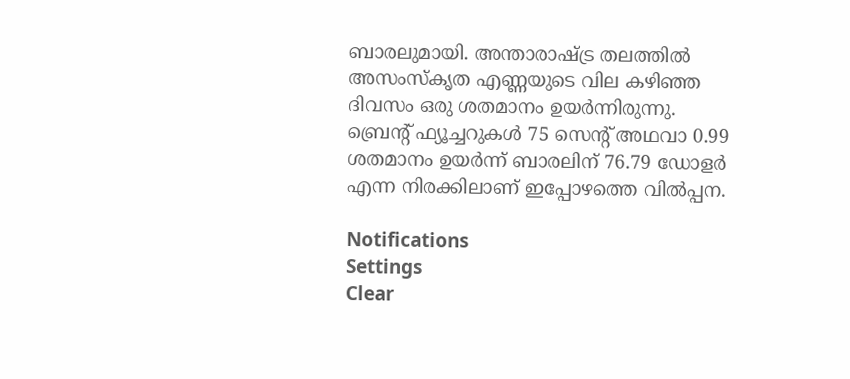ബാരലുമായി. അന്താരാഷ്ട്ര തലത്തില്‍ അസംസ്കൃത എണ്ണയുടെ വില കഴിഞ്ഞ ദിവസം ഒരു ശതമാനം ഉയർന്നിരുന്നു. ബ്രെന്റ് ഫ്യൂച്ചറുകൾ 75 സെന്റ് അഥവാ 0.99 ശതമാനം ഉയർന്ന് ബാരലിന് 76.79 ഡോളർ എന്ന നിരക്കിലാണ് ഇപ്പോഴത്തെ വില്‍പ്പന.

Notifications
Settings
Clear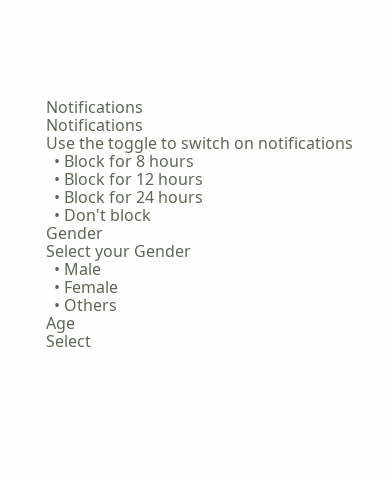Notifications
Notifications
Use the toggle to switch on notifications
  • Block for 8 hours
  • Block for 12 hours
  • Block for 24 hours
  • Don't block
Gender
Select your Gender
  • Male
  • Female
  • Others
Age
Select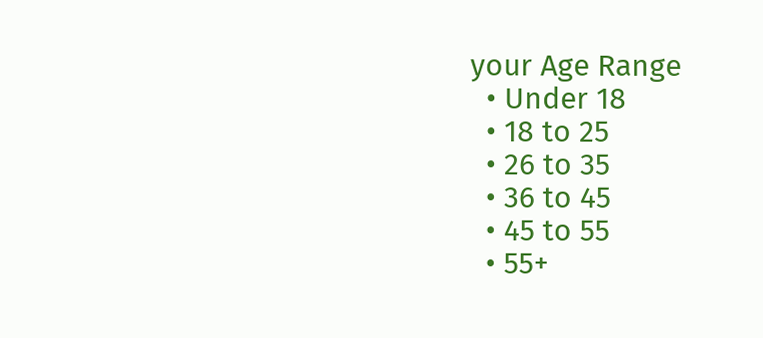your Age Range
  • Under 18
  • 18 to 25
  • 26 to 35
  • 36 to 45
  • 45 to 55
  • 55+